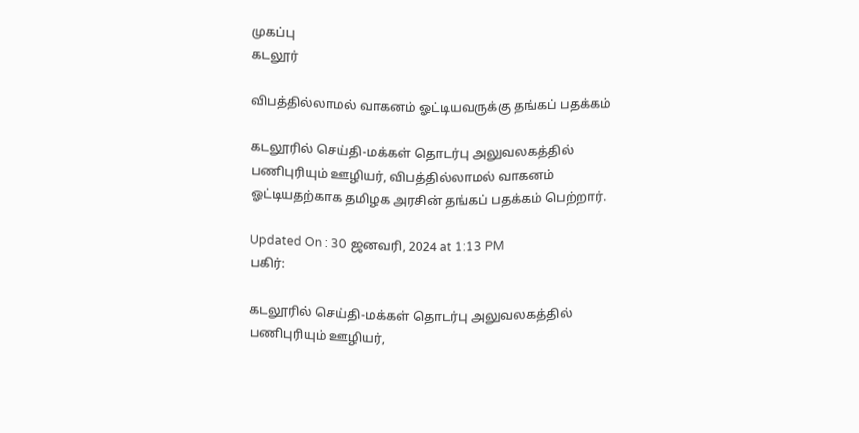முகப்பு
கடலூர்

விபத்தில்லாமல் வாகனம் ஓட்டியவருக்கு தங்கப் பதக்கம்

கடலூரில் செய்தி-மக்கள் தொடர்பு அலுவலகத்தில் பணிபுரியும் ஊழியர், விபத்தில்லாமல் வாகனம் ஓட்டியதற்காக தமிழக அரசின் தங்கப் பதக்கம் பெற்றார்.

Updated On : 30 ஜனவரி, 2024 at 1:13 PM
பகிர்:

கடலூரில் செய்தி-மக்கள் தொடர்பு அலுவலகத்தில் பணிபுரியும் ஊழியர்,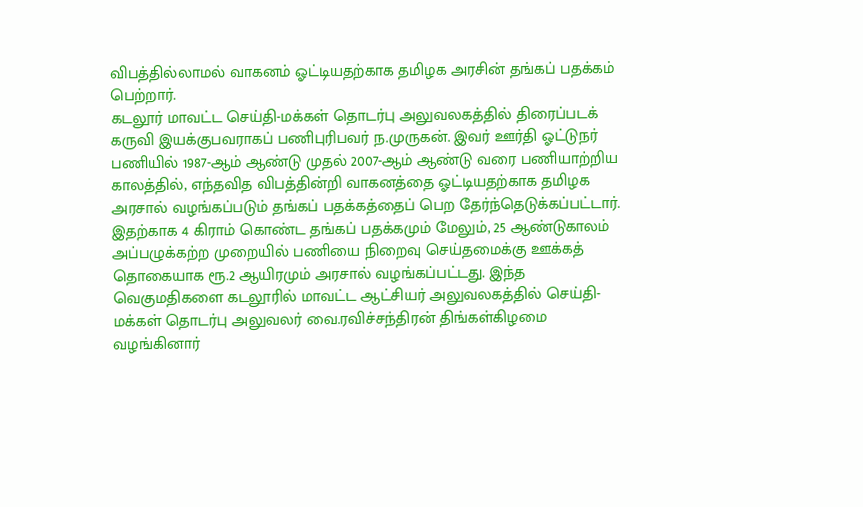விபத்தில்லாமல் வாகனம் ஓட்டியதற்காக தமிழக அரசின் தங்கப் பதக்கம் பெற்றார்.
கடலூர் மாவட்ட செய்தி-மக்கள் தொடர்பு அலுவலகத்தில் திரைப்படக் கருவி இயக்குபவராகப் பணிபுரிபவர் ந.முருகன். இவர் ஊர்தி ஓட்டுநர் பணியில் 1987-ஆம் ஆண்டு முதல் 2007-ஆம் ஆண்டு வரை பணியாற்றிய காலத்தில், எந்தவித விபத்தின்றி வாகனத்தை ஓட்டியதற்காக தமிழக அரசால் வழங்கப்படும் தங்கப் பதக்கத்தைப் பெற தேர்ந்தெடுக்கப்பட்டார். இதற்காக 4 கிராம் கொண்ட தங்கப் பதக்கமும் மேலும், 25 ஆண்டுகாலம் அப்பழுக்கற்ற முறையில் பணியை நிறைவு செய்தமைக்கு ஊக்கத் தொகையாக ரூ.2 ஆயிரமும் அரசால் வழங்கப்பட்டது. இந்த வெகுமதிகளை கடலூரில் மாவட்ட ஆட்சியர் அலுவலகத்தில் செய்தி-மக்கள் தொடர்பு அலுவலர் வை.ரவிச்சந்திரன் திங்கள்கிழமை வழங்கினார்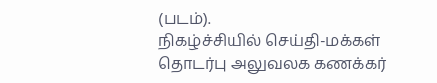(படம்).
நிகழ்ச்சியில் செய்தி-மக்கள் தொடர்பு அலுவலக கணக்கர்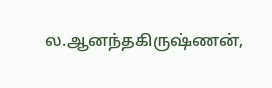ல.ஆனந்தகிருஷ்ணன்,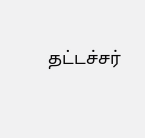தட்டச்சர்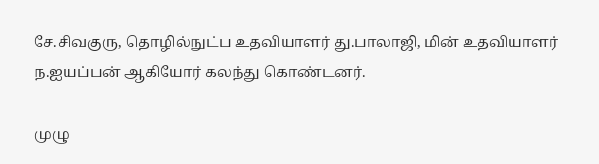சே.சிவகுரு, தொழில்நுட்ப உதவியாளர் து.பாலாஜி, மின் உதவியாளர் ந.ஐயப்பன் ஆகியோர் கலந்து கொண்டனர்.

முழு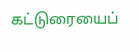கட்டுரையைப்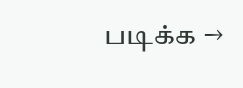படிக்க →